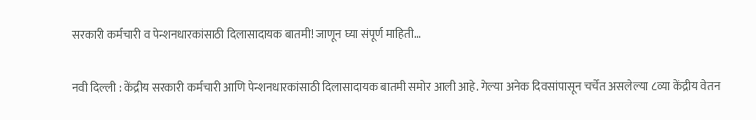सरकारी कर्मचारी व पेन्शनधारकांसाठी दिलासादायक बातमी! जाणून घ्या संपूर्ण माहिती…

नवी दिल्ली : केंद्रीय सरकारी कर्मचारी आणि पेन्शनधारकांसाठी दिलासादायक बातमी समोर आली आहे. गेल्या अनेक दिवसांपासून चर्चेत असलेल्या ८व्या केंद्रीय वेतन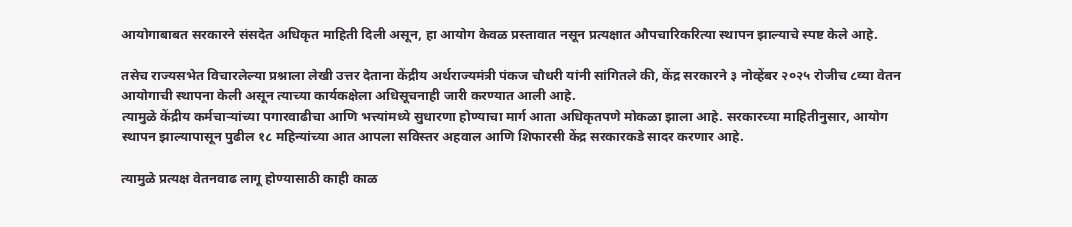आयोगाबाबत सरकारने संसदेत अधिकृत माहिती दिली असून, हा आयोग केवळ प्रस्तावात नसून प्रत्यक्षात औपचारिकरित्या स्थापन झाल्याचे स्पष्ट केले आहे.

तसेच राज्यसभेत विचारलेल्या प्रश्नाला लेखी उत्तर देताना केंद्रीय अर्थराज्यमंत्री पंकज चौधरी यांनी सांगितले की, केंद्र सरकारने ३ नोव्हेंबर २०२५ रोजीच ८व्या वेतन आयोगाची स्थापना केली असून त्याच्या कार्यकक्षेला अधिसूचनाही जारी करण्यात आली आहे.
त्यामुळे केंद्रीय कर्मचाऱ्यांच्या पगारवाढीचा आणि भत्त्यांमध्ये सुधारणा होण्याचा मार्ग आता अधिकृतपणे मोकळा झाला आहे. सरकारच्या माहितीनुसार, आयोग स्थापन झाल्यापासून पुढील १८ महिन्यांच्या आत आपला सविस्तर अहवाल आणि शिफारसी केंद्र सरकारकडे सादर करणार आहे.

त्यामुळे प्रत्यक्ष वेतनवाढ लागू होण्यासाठी काही काळ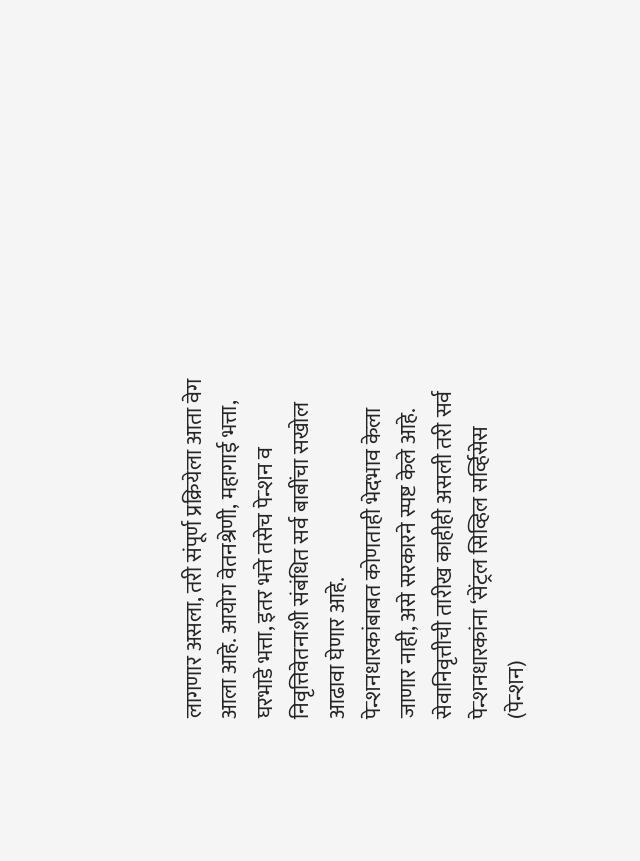लागणार असला, तरी संपूर्ण प्रक्रियेला आता वेग आला आहे. आयोग वेतनश्रेणी, महागाई भत्ता, घरभाडे भत्ता, इतर भत्ते तसेच पेन्शन व निवृत्तिवेतनाशी संबंधित सर्व बाबींचा सखोल आढावा घेणार आहे.
पेन्शनधारकांबाबत कोणताही भेदभाव केला जाणार नाही, असे सरकारने स्पष्ट केले आहे. सेवानिवृत्तीची तारीख काहीही असली तरी सर्व पेन्शनधारकांना ‘सेंट्रल सिव्हिल सर्व्हिसेस (पेन्शन)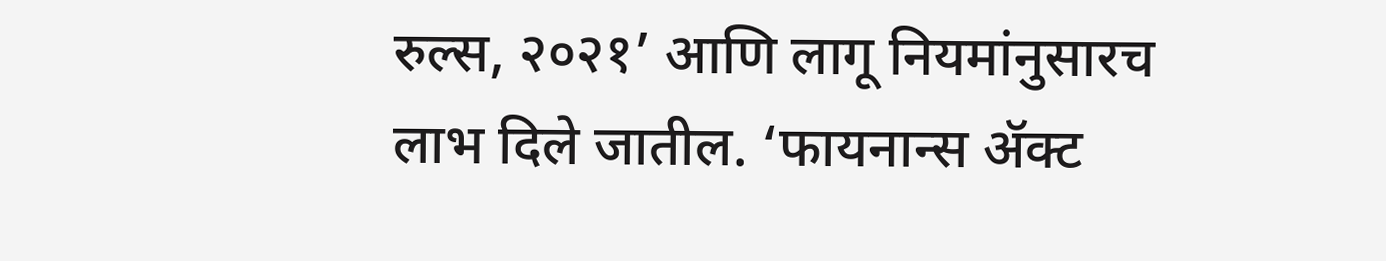रुल्स, २०२१’ आणि लागू नियमांनुसारच लाभ दिले जातील. ‘फायनान्स ॲक्ट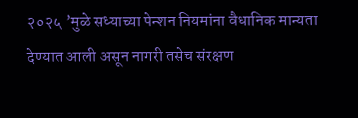२०२५ ’मुळे सध्याच्या पेन्शन नियमांना वैधानिक मान्यता देण्यात आली असून नागरी तसेच संरक्षण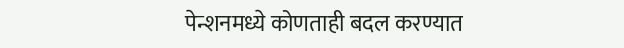पेन्शनमध्ये कोणताही बदल करण्यात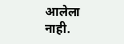आलेला नाही.